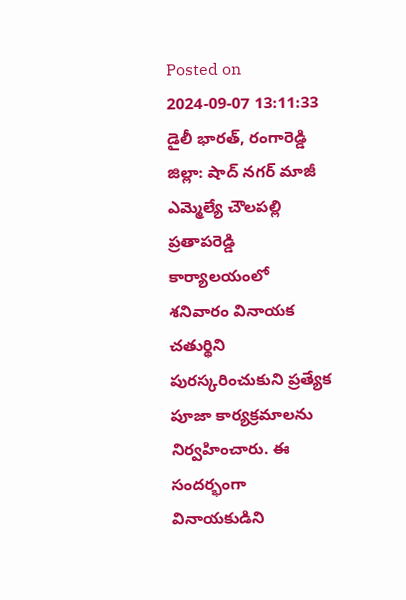Posted on 2024-09-07 13:11:33
డైలీ భారత్, రంగారెడ్డి జిల్లా: షాద్ నగర్ మాజీ ఎమ్మెల్యే చౌలపల్లి ప్రతాపరెడ్డి కార్యాలయంలో శనివారం వినాయక చతుర్థిని పురస్కరించుకుని ప్రత్యేక పూజా కార్యక్రమాలను నిర్వహించారు. ఈ సందర్భంగా వినాయకుడిని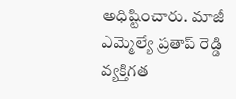అధిష్టించారు. మాజీ ఎమ్మెల్యే ప్రతాప్ రెడ్డి వ్యక్తిగత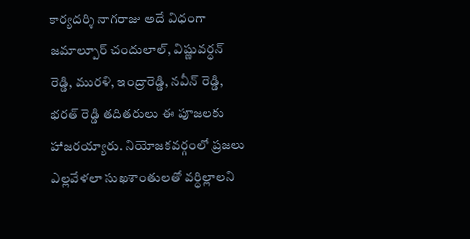కార్యదర్శి నాగరాజు అదే విధంగా జమాల్పూర్ చందులాల్, విష్ణువర్ధన్ రెడ్డి, మురళి, ఇంద్రారెడ్డి, నవీన్ రెడ్డి, భరత్ రెడ్డి తదితరులు ఈ పూజలకు హాజరయ్యారు. నియోజకవర్గంలో ప్రజలు ఎల్లవేళలా సుఖశాంతులతో వర్ధిల్లాలని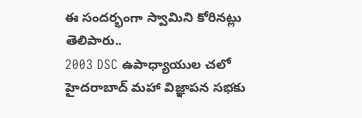ఈ సందర్భంగా స్వామిని కోరినట్లు తెలిపారు..
2003 DSC ఉపాధ్యాయుల చలో హైదరాబాద్ మహా విజ్ఞాపన సభకు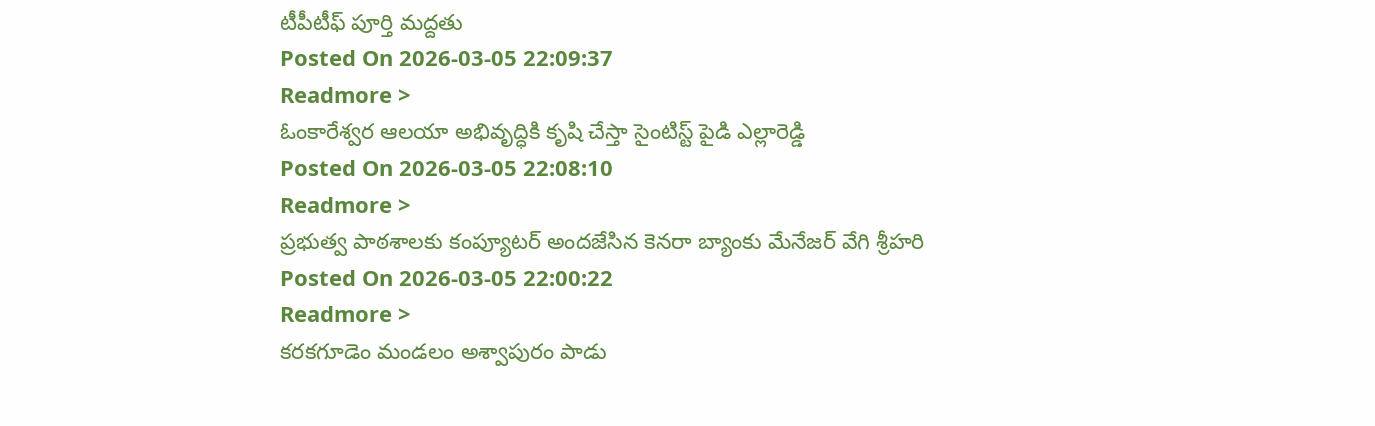టీపీటీఫ్ పూర్తి మద్దతు
Posted On 2026-03-05 22:09:37
Readmore >
ఓంకారేశ్వర ఆలయా అభివృద్ధికి కృషి చేస్తా సైంటిస్ట్ పైడి ఎల్లారెడ్డి
Posted On 2026-03-05 22:08:10
Readmore >
ప్రభుత్వ పాఠశాలకు కంప్యూటర్ అందజేసిన కెనరా బ్యాంకు మేనేజర్ వేగి శ్రీహరి
Posted On 2026-03-05 22:00:22
Readmore >
కరకగూడెం మండలం అశ్వాపురం పాడు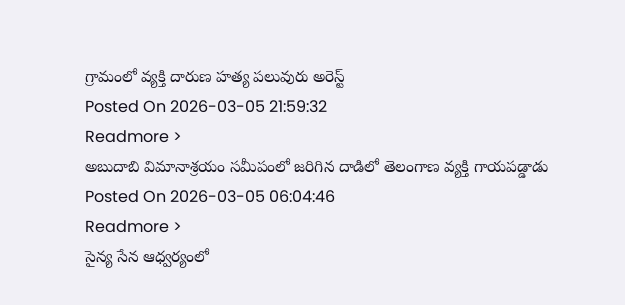గ్రామంలో వ్యక్తి దారుణ హత్య పలువురు అరెస్ట్
Posted On 2026-03-05 21:59:32
Readmore >
అబుదాబి విమానాశ్రయం సమీపంలో జరిగిన దాడిలో తెలంగాణ వ్యక్తి గాయపడ్డాడు
Posted On 2026-03-05 06:04:46
Readmore >
సైన్య సేన ఆధ్వర్యంలో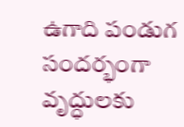ఉగాది పండుగ సందర్భంగా వృద్ధులకు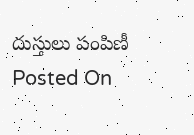దుస్తులు పంపిణీ
Posted On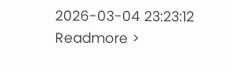2026-03-04 23:23:12
Readmore >